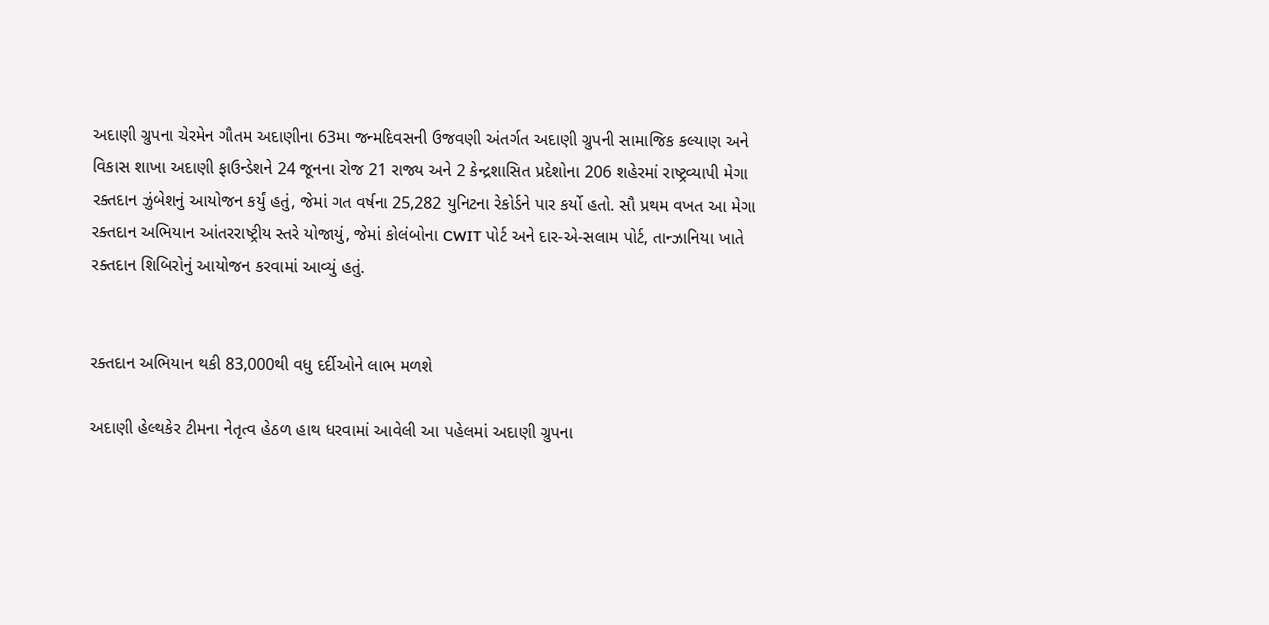અદાણી ગ્રુપના ચેરમેન ગૌતમ અદાણીના 63મા જન્મદિવસની ઉજવણી અંતર્ગત અદાણી ગ્રુપની સામાજિક કલ્યાણ અને વિકાસ શાખા અદાણી ફાઉન્ડેશને 24 જૂનના રોજ 21 રાજ્ય અને 2 કેન્દ્રશાસિત પ્રદેશોના 206 શહેરમાં રાષ્ટ્રવ્યાપી મેગા રક્તદાન ઝુંબેશનું આયોજન કર્યું હતું, જેમાં ગત વર્ષના 25,282 યુનિટના રેકોર્ડને પાર કર્યો હતો. સૌ પ્રથમ વખત આ મેગા રક્તદાન અભિયાન આંતરરાષ્ટ્રીય સ્તરે યોજાયું, જેમાં કોલંબોના CWIT પોર્ટ અને દાર-એ-સલામ પોર્ટ, તાન્ઝાનિયા ખાતે રક્તદાન શિબિરોનું આયોજન કરવામાં આવ્યું હતું.


રક્તદાન અભિયાન થકી 83,000થી વધુ દર્દીઓને લાભ મળશે

અદાણી હેલ્થકેર ટીમના નેતૃત્વ હેઠળ હાથ ધરવામાં આવેલી આ પહેલમાં અદાણી ગ્રુપના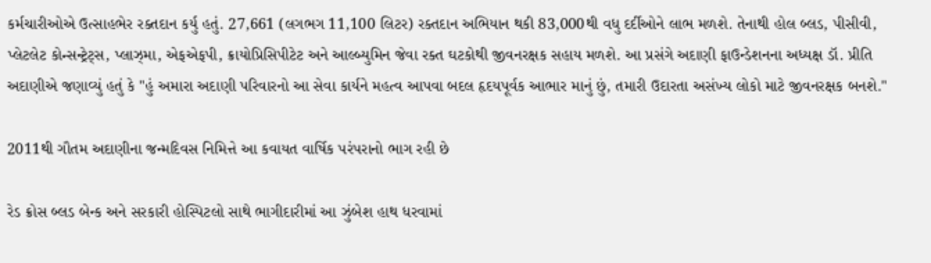કર્મચારીઓએ ઉત્સાહભેર રક્તદાન કર્યુ હતું. 27,661 (લગભગ 11,100 લિટર) રક્તદાન અભિયાન થકી 83,000થી વધુ દર્દીઓને લાભ મળશે. તેનાથી હોલ બ્લડ, પીસીવી, પ્લેટલેટ કોન્સન્ટ્રેટ્સ, પ્લાઝ્મા, એફએફપી, ક્રાયોપ્રિસિપીટેટ અને આલ્બ્યુમિન જેવા રક્ત ઘટકોથી જીવનરક્ષક સહાય મળશે. આ પ્રસંગે અદાણી ફાઉન્ડેશનના અધ્યક્ષ ડૉ. પ્રીતિ અદાણીએ જણાવ્યું હતું કે "હું અમારા અદાણી પરિવારનો આ સેવા કાર્યને મહત્વ આપવા બદલ હૃદયપૂર્વક આભાર માનું છું, તમારી ઉદારતા અસંખ્ય લોકો માટે જીવનરક્ષક બનશે."

2011થી ગૌતમ અદાણીના જન્મદિવસ નિમિત્તે આ કવાયત વાર્ષિક પરંપરાનો ભાગ રહી છે

રેડ ક્રોસ બ્લડ બેન્ક અને સરકારી હોસ્પિટલો સાથે ભાગીદારીમાં આ ઝુંબેશ હાથ ધરવામાં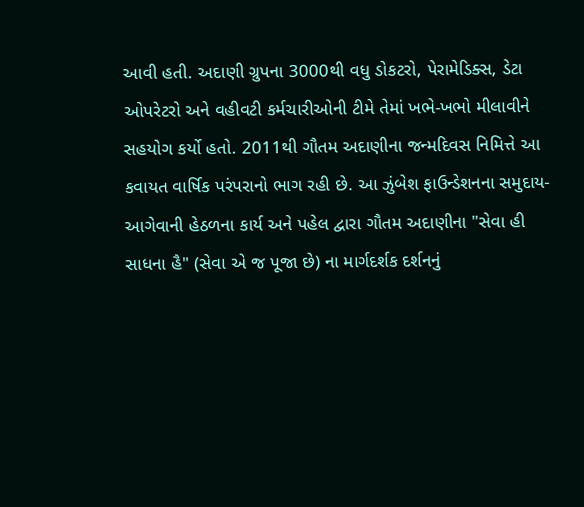આવી હતી. અદાણી ગ્રુપના 3000થી વધુ ડોકટરો, પેરામેડિક્સ, ડેટા ઓપરેટરો અને વહીવટી કર્મચારીઓની ટીમે તેમાં ખભે-ખભો મીલાવીને સહયોગ કર્યો હતો. 2011થી ગૌતમ અદાણીના જન્મદિવસ નિમિત્તે આ કવાયત વાર્ષિક પરંપરાનો ભાગ રહી છે. આ ઝુંબેશ ફાઉન્ડેશનના સમુદાય-આગેવાની હેઠળના કાર્ય અને પહેલ દ્વારા ગૌતમ અદાણીના "સેવા હી સાધના હૈ" (સેવા એ જ પૂજા છે) ના માર્ગદર્શક દર્શનનું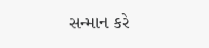સન્માન કરે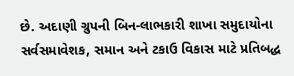છે. અદાણી ગ્રુપની બિન-લાભકારી શાખા સમુદાયોના સર્વસમાવેશક, સમાન અને ટકાઉ વિકાસ માટે પ્રતિબદ્ધ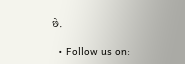છે.

  • Follow us on: